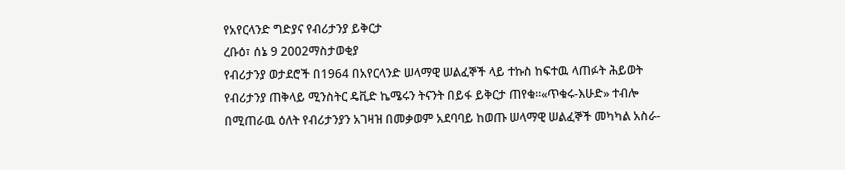የአየርላንድ ግድያና የብሪታንያ ይቅርታ
ረቡዕ፣ ሰኔ 9 2002ማስታወቂያ
የብሪታንያ ወታደሮች በ1964 በአየርላንድ ሠላማዊ ሠልፈኞች ላይ ተኩስ ከፍተዉ ላጠፉት ሕይወት የብሪታንያ ጠቅላይ ሚንስትር ዴቪድ ኬሜሩን ትናንት በይፋ ይቅርታ ጠየቁ።«ጥቁሩ-እሁድ» ተብሎ በሚጠራዉ ዕለት የብሪታንያን አገዛዝ በመቃወም አደባባይ ከወጡ ሠላማዊ ሠልፈኞች መካካል አስራ-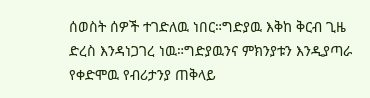ሰወስት ሰዎች ተገድለዉ ነበር።ግድያዉ እቅከ ቅርብ ጊዜ ድረስ እንዳነጋገረ ነዉ።ግድያዉንና ምክንያቱን እንዲያጣራ የቀድሞዉ የብሪታንያ ጠቅላይ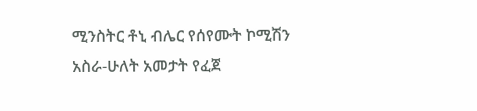ሚንስትር ቶኒ ብሌር የሰየሙት ኮሚሽን አስራ-ሁለት አመታት የፈጀ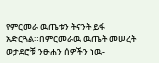የምርመራ ዉጤቱን ትናንት ይፋ አድርጓል።በምርመራዉ ዉጤት መሠረት ወታደሮቹ ንፁሐን ሰዎችን ነዉ-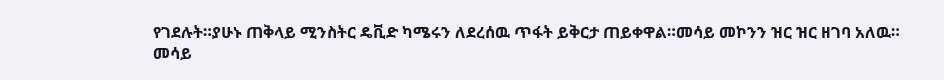የገደሉት።ያሁኑ ጠቅላይ ሚንስትር ዴቪድ ካሜሩን ለደረሰዉ ጥፋት ይቅርታ ጠይቀዋል።መሳይ መኮንን ዝር ዝር ዘገባ አለዉ።
መሳይ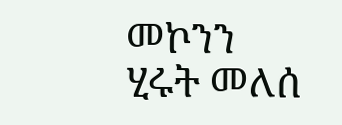መኮንን
ሂሩት መለሰ